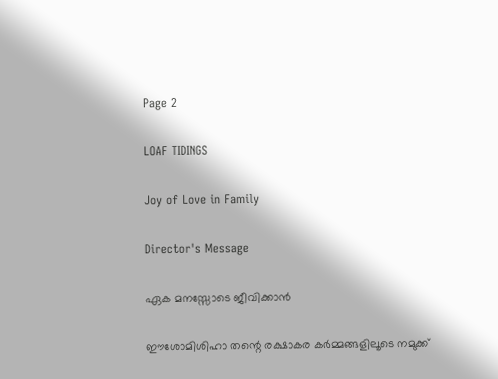Page 2

LOAF TIDINGS

Joy of Love in Family

Director's Message

ഏക മനസ്സോടെ ജീവിക്കാൻ

ഈശോമിശിഹാ തന്റെ രക്ഷാകര കർമ്മങ്ങളിലൂടെ നമുക്ക്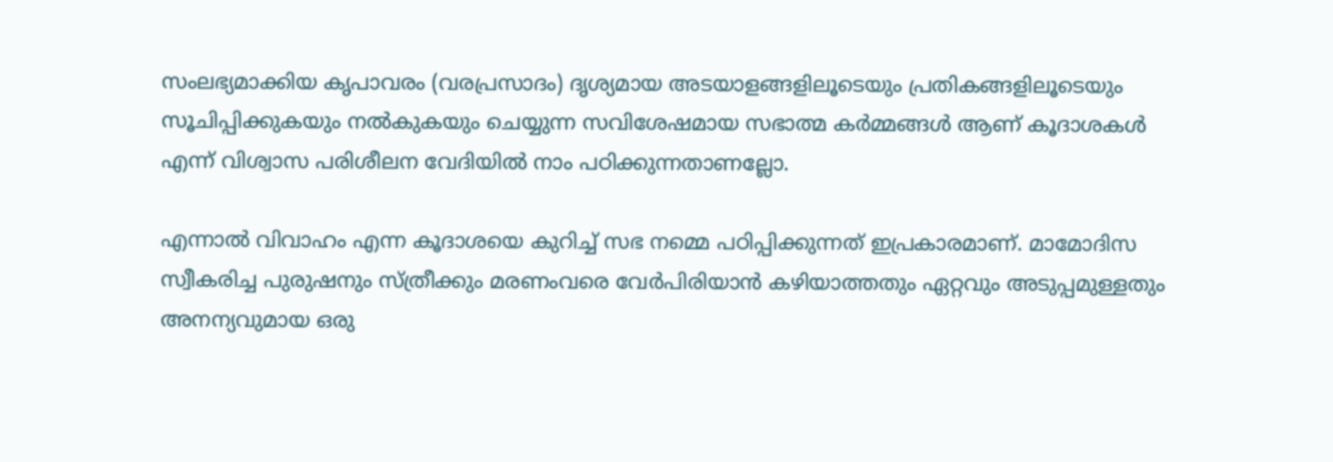സംലഭ്യമാക്കിയ കൃപാവരം (വരപ്രസാദം) ദൃശ്യമായ അടയാളങ്ങളിലൂടെയും പ്രതികങ്ങളിലൂടെയും സൂചിപ്പിക്കുകയും നൽകുകയും ചെയ്യുന്ന സവിശേഷമായ സഭാത്മ കർമ്മങ്ങൾ ആണ് കൂദാശകൾ എന്ന് വിശ്വാസ പരിശീലന വേദിയിൽ നാം പഠിക്കുന്നതാണല്ലോ.

എന്നാൽ വിവാഹം എന്ന കൂദാശയെ കുറിച്ച് സഭ നമ്മെ പഠിപ്പിക്കുന്നത് ഇപ്രകാരമാണ്. മാമോദിസ സ്വീകരിച്ച പുരുഷനും സ്ത്രീക്കും മരണംവരെ വേർപിരിയാൻ കഴിയാത്തതും ഏറ്റവും അടുപ്പമുള്ളതും അനന്യവുമായ ഒരു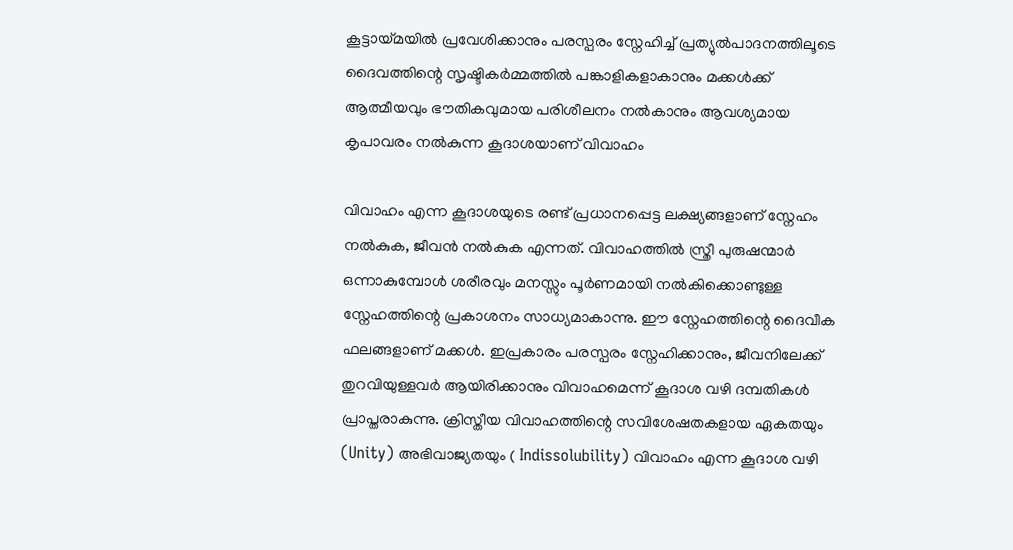കൂട്ടായ്മയിൽ പ്രവേശിക്കാനും പരസ്പരം സ്നേഹിച്ച് പ്രത്യുൽപാദനത്തിലൂടെ ദൈവത്തിന്റെ സൃഷ്ടികർമ്മത്തിൽ പങ്കാളികളാകാനും മക്കൾക്ക് ആത്മീയവും ഭൗതികവുമായ പരിശീലനം നൽകാനും ആവശ്യമായ കൃപാവരം നൽകുന്ന കൂദാശയാണ് വിവാഹം

വിവാഹം എന്ന കൂദാശയുടെ രണ്ട് പ്രധാനപ്പെട്ട ലക്ഷ്യങ്ങളാണ് സ്നേഹം നൽകുക, ജീവൻ നൽകുക എന്നത്. വിവാഹത്തിൽ സ്ത്രീ പുരുഷന്മാർ ഒന്നാകുമ്പോൾ ശരീരവും മനസ്സും പൂർണമായി നൽകിക്കൊണ്ടുള്ള സ്നേഹത്തിന്റെ പ്രകാശനം സാധ്യമാകാന്നു. ഈ സ്നേഹത്തിന്റെ ദൈവീക ഫലങ്ങളാണ് മക്കൾ. ഇപ്രകാരം പരസ്പരം സ്നേഹിക്കാനും, ജീവനിലേക്ക് തുറവിയുള്ളവർ ആയിരിക്കാനും വിവാഹമെന്ന് കൂദാശ വഴി ദമ്പതികൾ പ്രാപ്തരാകുന്നു. ക്രിസ്തീയ വിവാഹത്തിന്റെ സവിശേഷതകളായ ഏകതയും (Unity) അഭിവാജ്യതയും ( Indissolubility) വിവാഹം എന്ന കൂദാശ വഴി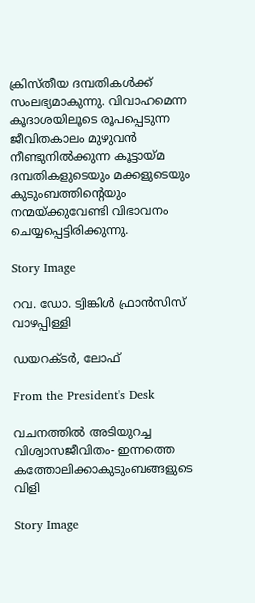ക്രിസ്തീയ ദമ്പതികൾക്ക് സംലഭ്യമാകുന്നു. വിവാഹമെന്ന കൂദാശയിലൂടെ രൂപപ്പെടുന്ന ജീവിതകാലം മുഴുവൻ നീണ്ടുനിൽക്കുന്ന കൂട്ടായ്മ ദമ്പതികളുടെയും മക്കളുടെയും കുടുംബത്തിന്റെയും നന്മയ്ക്കുവേണ്ടി വിഭാവനം ചെയ്യപ്പെട്ടിരിക്കുന്നു.

Story Image

റവ. ഡോ. ട്വിങ്കിൾ ഫ്രാൻസിസ് വാഴപ്പിള്ളി

ഡയറക്ടർ, ലോഫ്

From the President's Desk

വചനത്തിൽ അടിയുറച്ച വിശ്വാസജീവിതം- ഇന്നത്തെ കത്തോലിക്കാകുടുംബങ്ങളുടെ വിളി

Story Image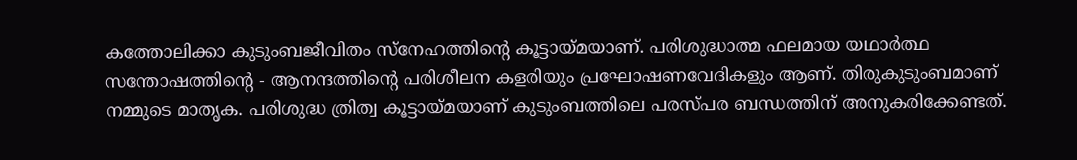കത്തോലിക്കാ കുടുംബജീവിതം സ്നേഹത്തിന്റെ കൂട്ടായ്മയാണ്. പരിശുദ്ധാത്മ ഫലമായ യഥാർത്ഥ സന്തോഷത്തിന്റെ - ആനന്ദത്തിന്റെ പരിശീലന കളരിയും പ്രഘോഷണവേദികളും ആണ്. തിരുകുടുംബമാണ് നമ്മുടെ മാതൃക. പരിശുദ്ധ ത്രിത്വ കൂട്ടായ്മയാണ് കുടുംബത്തിലെ പരസ്പര ബന്ധത്തിന് അനുകരിക്കേണ്ടത്.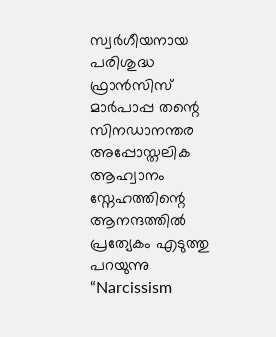സ്വർഗീയനായ പരിശുദ്ധ ഫ്രാൻസിസ് മാർപാപ്പ തന്റെ സിനഡാനന്തര അപ്പോസ്തലിക ആഹ്വാനം സ്നേഹത്തിന്റെ ആനന്ദത്തിൽ പ്രത്യേകം എടുത്തു പറയുന്നു “Narcissism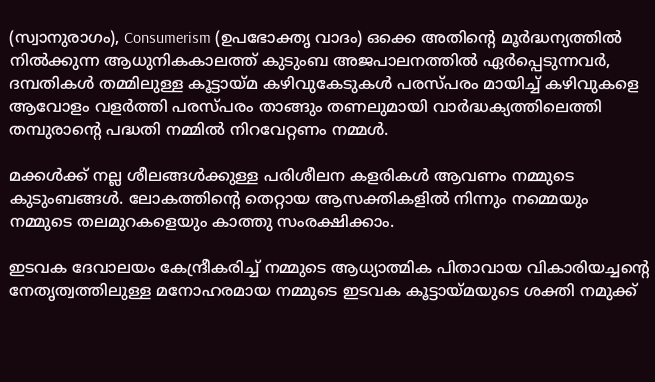(സ്വാനുരാഗം), Consumerism (ഉപഭോക്തൃ വാദം) ഒക്കെ അതിന്റെ മൂർദ്ധന്യത്തിൽ നിൽക്കുന്ന ആധുനികകാലത്ത് കുടുംബ അജപാലനത്തിൽ ഏർപ്പെടുന്നവർ, ദമ്പതികൾ തമ്മിലുള്ള കൂട്ടായ്മ കഴിവുകേടുകൾ പരസ്പരം മായിച്ച് കഴിവുകളെ ആവോളം വളർത്തി പരസ്പരം താങ്ങും തണലുമായി വാർദ്ധക്യത്തിലെത്തി തമ്പുരാന്റെ പദ്ധതി നമ്മിൽ നിറവേറ്റണം നമ്മൾ.

മക്കൾക്ക് നല്ല ശീലങ്ങൾക്കുള്ള പരിശീലന കളരികൾ ആവണം നമ്മുടെ കുടുംബങ്ങൾ. ലോകത്തിന്റെ തെറ്റായ ആസക്തികളിൽ നിന്നും നമ്മെയും നമ്മുടെ തലമുറകളെയും കാത്തു സംരക്ഷിക്കാം.

ഇടവക ദേവാലയം കേന്ദ്രീകരിച്ച് നമ്മുടെ ആധ്യാത്മിക പിതാവായ വികാരിയച്ചന്റെ നേതൃത്വത്തിലുള്ള മനോഹരമായ നമ്മുടെ ഇടവക കൂട്ടായ്മയുടെ ശക്തി നമുക്ക്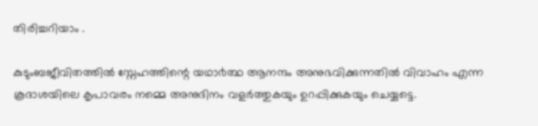തിരിച്ചറിയാം .

കുടുംബജീവിതത്തിൽ സ്നേഹത്തിന്റെ യഥാ൪ത്ഥ ആനന്ദം അനുഭവിക്കുന്നതിൽ വിവാഹം എന്ന കൂദാശയിലെ കൃപാവരം നമ്മെ അനുദിനം വളർത്തുകയും ഉറപ്പിക്കുകയും ചെയ്യട്ടെ.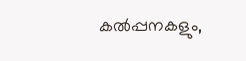കൽപ്പനകളും,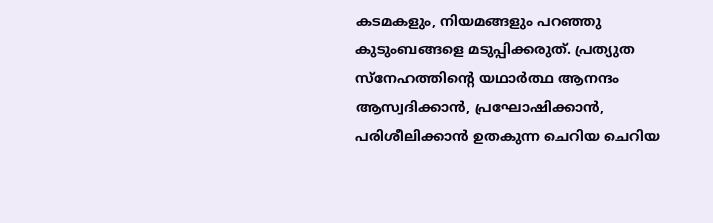കടമകളും, നിയമങ്ങളും പറഞ്ഞു കുടുംബങ്ങളെ മടുപ്പിക്കരുത്. പ്രത്യുത സ്നേഹത്തിന്റെ യഥാർത്ഥ ആനന്ദം ആസ്വദിക്കാൻ, പ്രഘോഷിക്കാൻ, പരിശീലിക്കാൻ ഉതകുന്ന ചെറിയ ചെറിയ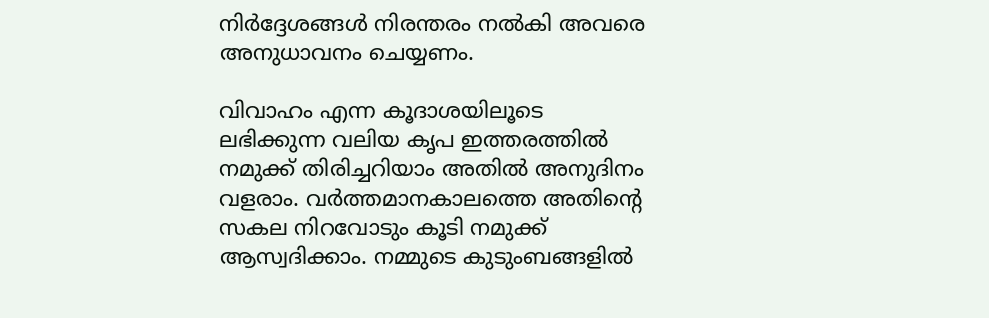നിർദ്ദേശങ്ങൾ നിരന്തരം നൽകി അവരെ അനുധാവനം ചെയ്യണം.

വിവാഹം എന്ന കൂദാശയിലൂടെ ലഭിക്കുന്ന വലിയ കൃപ ഇത്തരത്തിൽ നമുക്ക് തിരിച്ചറിയാം അതിൽ അനുദിനം വളരാം. വർത്തമാനകാലത്തെ അതിന്റെ സകല നിറവോടും കൂടി നമുക്ക് ആസ്വദിക്കാം. നമ്മുടെ കുടുംബങ്ങളിൽ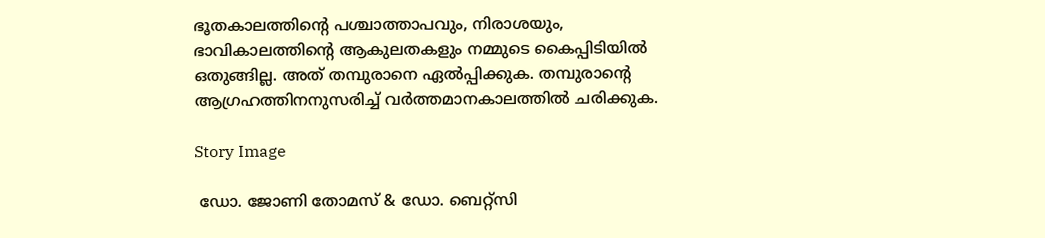ഭൂതകാലത്തിന്റെ പശ്ചാത്താപവും, നിരാശയും, ഭാവികാലത്തിന്റെ ആകുലതകളും നമ്മുടെ കൈപ്പിടിയിൽ ഒതുങ്ങില്ല. അത് തമ്പുരാനെ ഏൽപ്പിക്കുക. തമ്പുരാന്റെ ആഗ്രഹത്തിനനുസരിച്ച് വർത്തമാനകാലത്തിൽ ചരിക്കുക.

Story Image

 ഡോ. ജോണി തോമസ് & ഡോ. ബെറ്റ്‌സി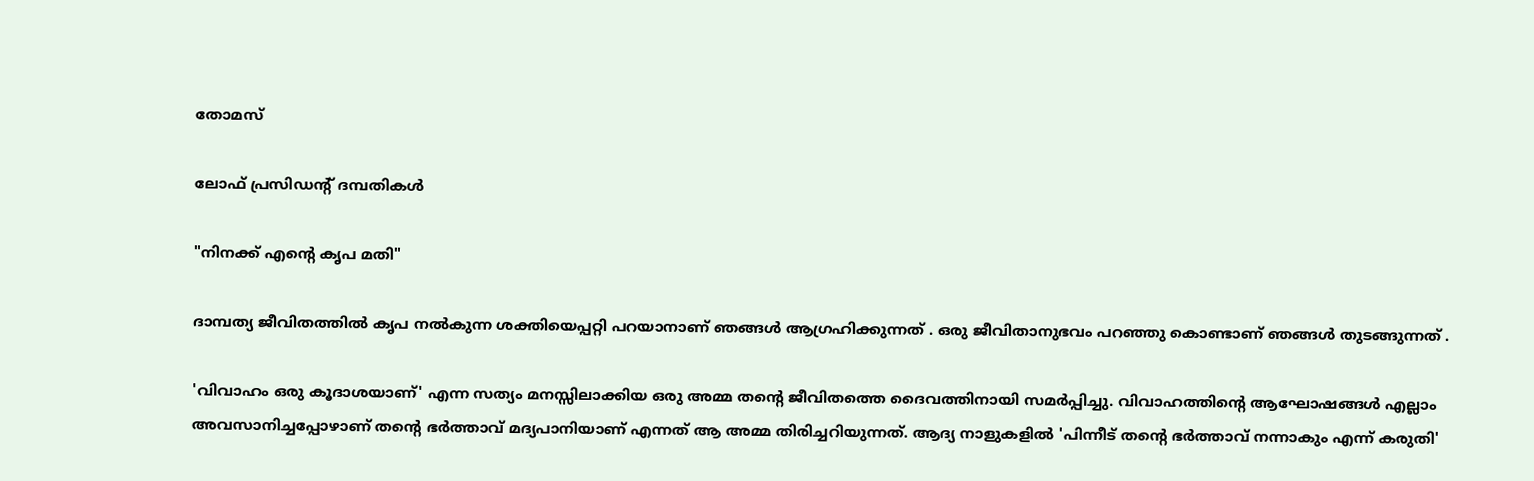തോമസ്

ലോഫ് പ്രസിഡന്റ് ദമ്പതികൾ

"നിനക്ക് എന്റെ കൃപ മതി"

ദാമ്പത്യ ജീവിതത്തിൽ കൃപ നൽകുന്ന ശക്തിയെപ്പറ്റി പറയാനാണ് ഞങ്ങൾ ആഗ്രഹിക്കുന്നത് . ഒരു ജീവിതാനുഭവം പറഞ്ഞു കൊണ്ടാണ് ഞങ്ങൾ തുടങ്ങുന്നത് .

'വിവാഹം ഒരു കൂദാശയാണ്' എന്ന സത്യം മനസ്സിലാക്കിയ ഒരു അമ്മ തന്റെ ജീവിതത്തെ ദൈവത്തിനായി സമർപ്പിച്ചു. വിവാഹത്തിന്റെ ആഘോഷങ്ങൾ എല്ലാം അവസാനിച്ചപ്പോഴാണ് തന്റെ ഭർത്താവ് മദ്യപാനിയാണ് എന്നത് ആ അമ്മ തിരിച്ചറിയുന്നത്. ആദ്യ നാളുകളിൽ 'പിന്നീട് തന്റെ ഭർത്താവ് നന്നാകും എന്ന് കരുതി'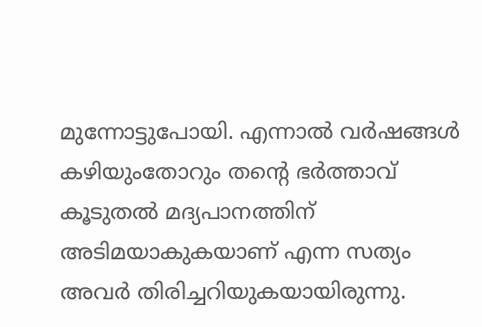മുന്നോട്ടുപോയി. എന്നാൽ വർഷങ്ങൾ കഴിയുംതോറും തന്റെ ഭർത്താവ് കൂടുതൽ മദ്യപാനത്തിന് അടിമയാകുകയാണ് എന്ന സത്യം അവർ തിരിച്ചറിയുകയായിരുന്നു.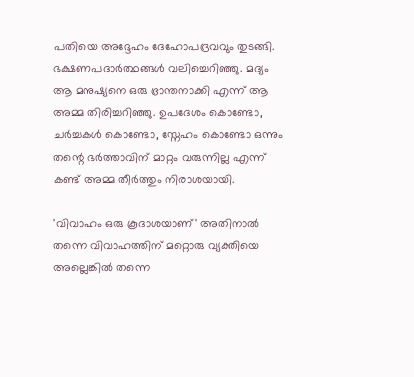പതിയെ അദ്ദേഹം ദേഹോപദ്രവവും തുടങ്ങി. ഭക്ഷണപദാർത്ഥങ്ങൾ വലിച്ചെറിഞ്ഞു. മദ്യം ആ മനുഷ്യനെ ഒരു ഭ്രാന്തനാക്കി എന്ന് ആ അമ്മ തിരിച്ചറിഞ്ഞു. ഉപദേശം കൊണ്ടോ, ചർച്ചകൾ കൊണ്ടോ, സ്നേഹം കൊണ്ടോ ഒന്നും തന്റെ ഭർത്താവിന് മാറ്റം വരുന്നില്ല എന്ന് കണ്ട് അമ്മ തീർത്തും നിരാശയായി.

'വിവാഹം ഒരു കൂദാശയാണ്' അതിനാൽ തന്നെ വിവാഹത്തിന് മറ്റൊരു വ്യക്തിയെ അല്ലെങ്കിൽ തന്നെ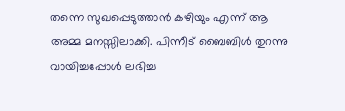തന്നെ സുഖപ്പെടുത്താൻ കഴിയും എന്ന് ആ അമ്മ മനസ്സിലാക്കി. പിന്നീട് ബൈബിൾ തുറന്നു വായിച്ചപ്പോൾ ലഭിച്ച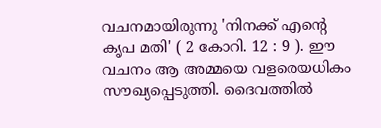വചനമായിരുന്നു 'നിനക്ക് എന്റെ കൃപ മതി' ( 2 കോറി. 12 : 9 ). ഈ വചനം ആ അമ്മയെ വളരെയധികം സൗഖ്യപ്പെടുത്തി. ദൈവത്തിൽ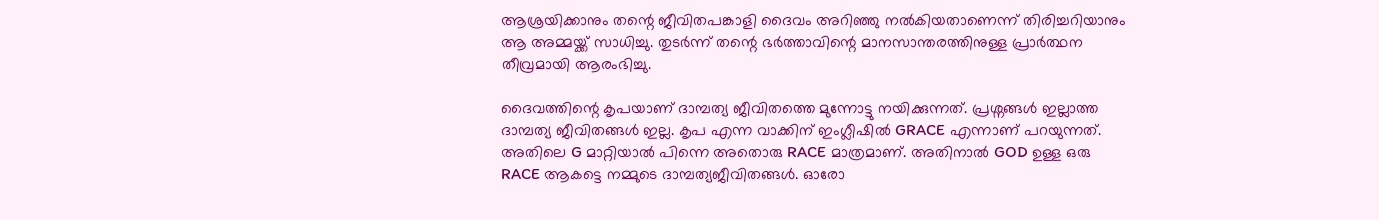ആശ്രയിക്കാനും തന്റെ ജീവിതപങ്കാളി ദൈവം അറിഞ്ഞു നൽകിയതാണെന്ന് തിരിച്ചറിയാനും ആ അമ്മയ്ക്ക് സാധിച്ചു. തുടർന്ന് തന്റെ ഭർത്താവിന്റെ മാനസാന്തരത്തിനുള്ള പ്രാർത്ഥന തീവ്രമായി ആരംഭിച്ചു.

ദൈവത്തിന്റെ കൃപയാണ് ദാമ്പത്യ ജീവിതത്തെ മുന്നോട്ടു നയിക്കുന്നത്. പ്രശ്നങ്ങൾ ഇല്ലാത്ത ദാമ്പത്യ ജീവിതങ്ങൾ ഇല്ല. കൃപ എന്ന വാക്കിന് ഇംഗ്ലീഷിൽ GRACE എന്നാണ് പറയുന്നത്. അതിലെ G മാറ്റിയാൽ പിന്നെ അതൊരു RACE മാത്രമാണ്. അതിനാൽ GOD ഉള്ള ഒരു RACE ആകട്ടെ നമ്മുടെ ദാമ്പത്യജീവിതങ്ങൾ. ഓരോ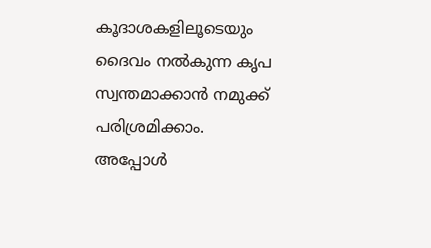കൂദാശകളിലൂടെയും ദൈവം നൽകുന്ന കൃപ സ്വന്തമാക്കാൻ നമുക്ക് പരിശ്രമിക്കാം. അപ്പോൾ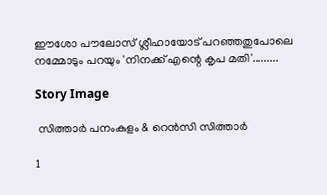ഈശോ പൗലോസ് ശ്ലീഹായോട് പറഞ്ഞതുപോലെ നമ്മോടും പറയും 'നിനക്ക് എന്റെ കൃപ മതി'.........

Story Image

 സിത്താർ പനംകുളം & റെൻസി സിത്താർ

1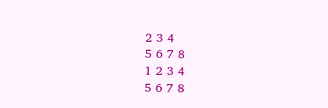2 3 4
5 6 7 8
1 2 3 4
5 6 7 8